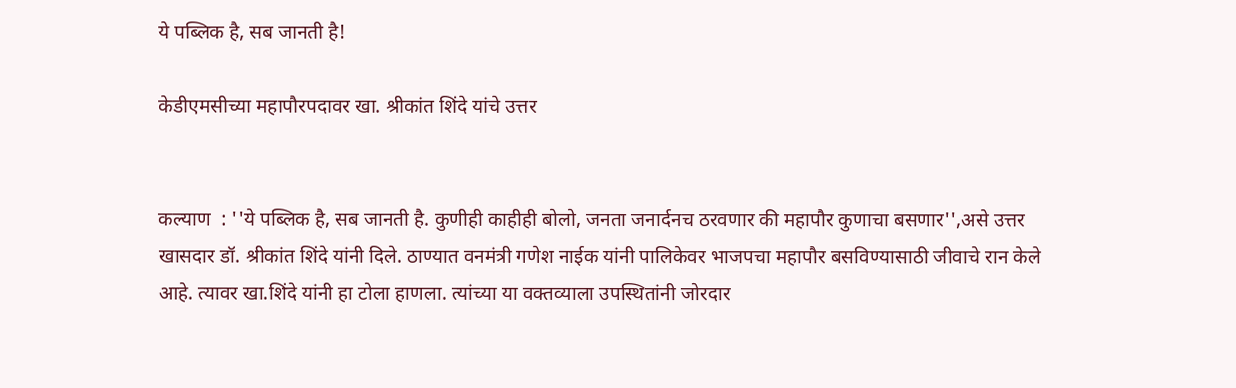ये पब्लिक है, सब जानती है!

केडीएमसीच्या महापौरपदावर खा. श्रीकांत शिंदे यांचे उत्तर


कल्याण  : ''ये पब्लिक है, सब जानती है. कुणीही काहीही बोलो, जनता जनार्दनच ठरवणार की महापौर कुणाचा बसणार'',असे उत्तर खासदार डॉ. श्रीकांत शिंदे यांनी दिले. ठाण्यात वनमंत्री गणेश नाईक यांनी पालिकेवर भाजपचा महापौर बसविण्यासाठी जीवाचे रान केले आहे. त्यावर खा.शिंदे यांनी हा टोला हाणला. त्यांच्या या वक्तव्याला उपस्थितांनी जोरदार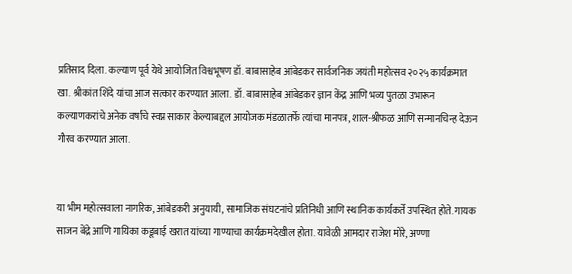प्रतिसाद दिला. कल्याण पूर्व येथे आयोजित विश्वभूषण डॉ. बाबासाहेब आंबेडकर सार्वजनिक जयंती महोत्सव २०२५ कार्यक्रमात खा. श्रीकांत शिंदे यांचा आज सत्कार करण्यात आला. डॉ. बाबासाहेब आंबेडकर ज्ञान केंद्र आणि भव्य पुतळा उभारून कल्याणकरांचे अनेक वर्षांचे स्वप्न साकार केल्याबद्दल आयोजक मंडळातर्फे त्यांचा मानपत्र, शाल-श्रीफळ आणि सन्मानचिन्ह देऊन गौरव करण्यात आला.


या भीम महोत्सवाला नागरिक, आंबेडकरी अनुयायी, सामाजिक संघटनांचे प्रतिनिधी आणि स्थानिक कार्यकर्ते उपस्थित होते. गायक साजन बेंद्रे आणि गायिका कडूबाई खरात यांच्या गाण्याचा कार्यक्रमदेखील होता. यावेळी आमदार राजेश मोरे, अण्णा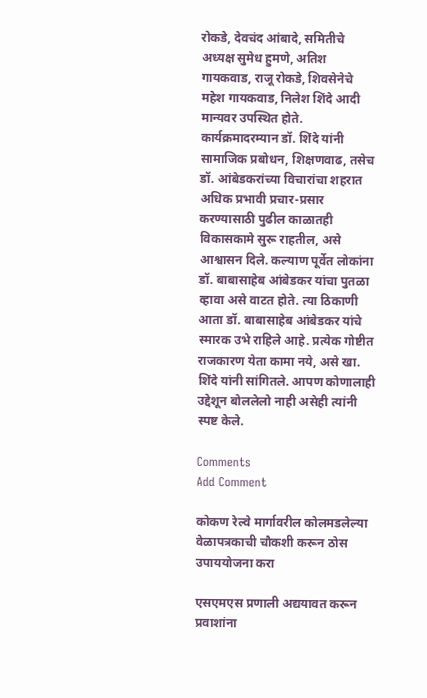रोकडे, देवचंद आंबादे, समितीचे अध्यक्ष सुमेध हुमणे, अतिश गायकवाड, राजू रोकडे, शिवसेनेचे महेश गायकवाड, निलेश शिंदे आदी मान्यवर उपस्थित होते. कार्यक्रमादरम्यान डॉ. शिंदे यांनी सामाजिक प्रबोधन, शिक्षणवाढ, तसेच डॉ. आंबेडकरांच्या विचारांचा शहरात अधिक प्रभावी प्रचार-प्रसार करण्यासाठी पुढील काळातही विकासकामे सुरू राहतील, असे आश्वासन दिले. कल्याण पूर्वेत लोकांना डॉ. बाबासाहेब आंबेडकर यांचा पुतळा व्हावा असे वाटत होते. त्या ठिकाणी आता डॉ. बाबासाहेब आंबेडकर यांचे स्मारक उभे राहिले आहे. प्रत्येक गोष्टीत राजकारण येता कामा नये, असे खा. शिंदे यांनी सांगितले. आपण कोणालाही उद्देशून बोललेलो नाही असेही त्यांनी स्पष्ट केले.

Comments
Add Comment

कोकण रेल्वे मार्गावरील कोलमडलेल्या वेळापत्रकाची चौकशी करून ठोस उपाययोजना करा

एसएमएस प्रणाली अद्ययावत करून प्रवाशांना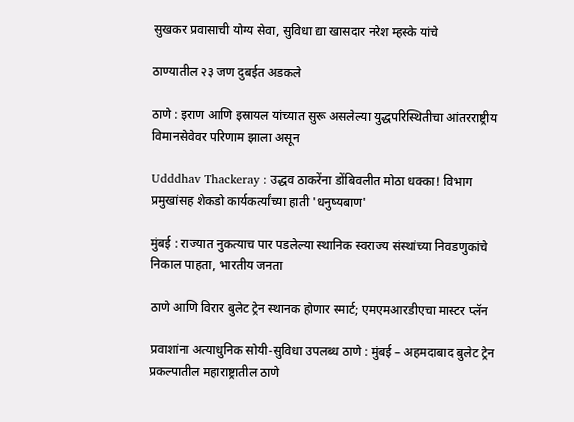सुखकर प्रवासाची योग्य सेवा, सुविधा द्या खासदार नरेश म्हस्के यांचे

ठाण्यातील २३ जण दुबईत अडकले

ठाणे : इराण आणि इस्रायल यांच्यात सुरू असलेल्या युद्धपरिस्थितीचा आंतरराष्ट्रीय विमानसेवेवर परिणाम झाला असून

Udddhav Thackeray : उद्धव ठाकरेंना डोंबिवलीत मोठा धक्का! विभाग प्रमुखांसह शेकडो कार्यकर्त्यांच्या हाती 'धनुष्यबाण'

मुंबई : राज्यात नुकत्याच पार पडलेल्या स्थानिक स्वराज्य संस्थांच्या निवडणुकांचे निकाल पाहता, भारतीय जनता

ठाणे आणि विरार बुलेट ट्रेन स्थानक होणार स्मार्ट; एमएमआरडीएचा मास्टर प्लॅन

प्रवाशांना अत्याधुनिक सोयी-सुविधा उपलब्ध ठाणे : मुंबई – अहमदाबाद बुलेट ट्रेन प्रकल्पातील महाराष्ट्रातील ठाणे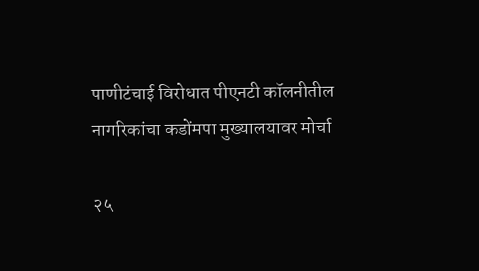पाणीटंचाई विरोधात पीएनटी कॉलनीतील नागरिकांचा कडोंमपा मुख्यालयावर मोर्चा

२५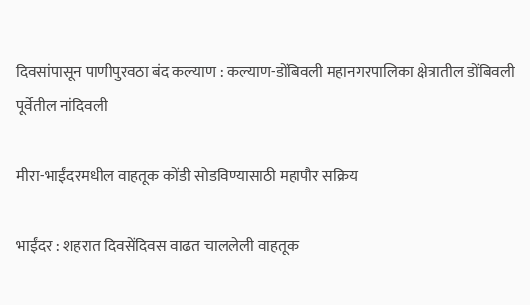दिवसांपासून पाणीपुरवठा बंद कल्याण : कल्याण-डोंबिवली महानगरपालिका क्षेत्रातील डोंबिवली पूर्वेतील नांदिवली

मीरा-भाईंदरमधील वाहतूक कोंडी सोडविण्यासाठी महापौर सक्रिय

भाईंदर : शहरात दिवसेंदिवस वाढत चाललेली वाहतूक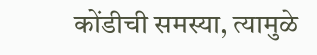कोंडीची समस्या, त्यामुळे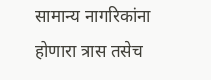सामान्य नागरिकांना होणारा त्रास तसेच